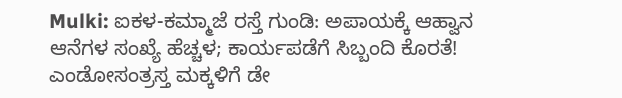Mulki: ಐಕಳ-ಕಮ್ಮಾಜೆ ರಸ್ತೆ ಗುಂಡಿ: ಅಪಾಯಕ್ಕೆ ಆಹ್ವಾನ
ಆನೆಗಳ ಸಂಖ್ಯೆ ಹೆಚ್ಚಳ; ಕಾರ್ಯಪಡೆಗೆ ಸಿಬ್ಬಂದಿ ಕೊರತೆ!
ಎಂಡೋಸಂತ್ರಸ್ತ ಮಕ್ಕಳಿಗೆ ಡೇ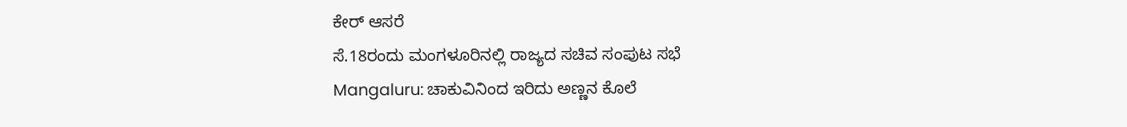ಕೇರ್ ಆಸರೆ
ಸೆ.18ರಂದು ಮಂಗಳೂರಿನಲ್ಲಿ ರಾಜ್ಯದ ಸಚಿವ ಸಂಪುಟ ಸಭೆ
Mangaluru: ಚಾಕುವಿನಿಂದ ಇರಿದು ಅಣ್ಣನ ಕೊಲೆ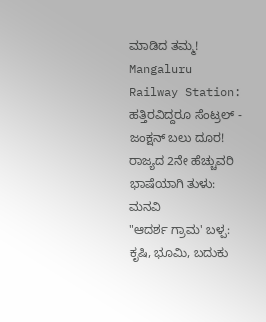ಮಾಡಿದ ತಮ್ಮ!
Mangaluru Railway Station: ಹತ್ತಿರವಿದ್ದರೂ ಸೆಂಟ್ರಲ್ - ಜಂಕ್ಷನ್ ಬಲು ದೂರ!
ರಾಜ್ಯದ 2ನೇ ಹೆಚ್ಚುವರಿ ಭಾಷೆಯಾಗಿ ತುಳು: ಮನವಿ
"ಆದರ್ಶ ಗ್ರಾಮ' ಬಳ್ಪ: ಕೃಷಿ, ಭೂಮಿ, ಬದುಕು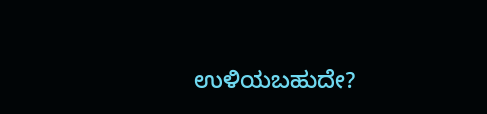ಉಳಿಯಬಹುದೇ?